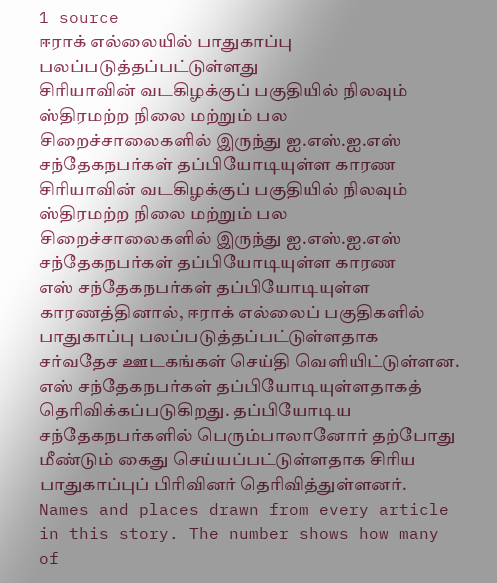1 source
ஈராக் எல்லையில் பாதுகாப்பு பலப்படுத்தப்பட்டுள்ளது
சிரியாவின் வடகிழக்குப் பகுதியில் நிலவும் ஸ்திரமற்ற நிலை மற்றும் பல சிறைச்சாலைகளில் இருந்து ஐ.எஸ்.ஐ.எஸ் சந்தேகநபர்கள் தப்பியோடியுள்ள காரண
சிரியாவின் வடகிழக்குப் பகுதியில் நிலவும் ஸ்திரமற்ற நிலை மற்றும் பல சிறைச்சாலைகளில் இருந்து ஐ.எஸ்.ஐ.எஸ் சந்தேகநபர்கள் தப்பியோடியுள்ள காரண
எஸ் சந்தேகநபர்கள் தப்பியோடியுள்ள காரணத்தினால், ஈராக் எல்லைப் பகுதிகளில் பாதுகாப்பு பலப்படுத்தப்பட்டுள்ளதாக சர்வதேச ஊடகங்கள் செய்தி வெளியிட்டுள்ளன. எஸ் சந்தேகநபர்கள் தப்பியோடியுள்ளதாகத் தெரிவிக்கப்படுகிறது. தப்பியோடிய சந்தேகநபர்களில் பெரும்பாலானோர் தற்போது மீண்டும் கைது செய்யப்பட்டுள்ளதாக சிரிய பாதுகாப்புப் பிரிவினர் தெரிவித்துள்ளனர்.
Names and places drawn from every article in this story. The number shows how many of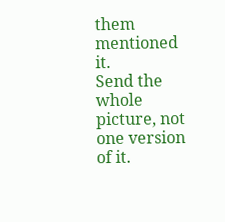them mentioned it.
Send the whole picture, not one version of it.